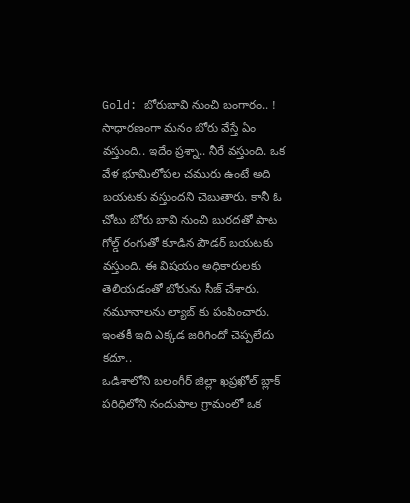Gold: బోరుబావి నుంచి బంగారం.. !
సాధారణంగా మనం బోరు వేస్తే ఏం వస్తుంది.. ఇదేం ప్రశ్నా.. నీరే వస్తుంది. ఒక వేళ భూమిలోపల చమురు ఉంటే అది బయటకు వస్తుందని చెబుతారు. కానీ ఓ చోటు బోరు బావి నుంచి బురదతో పాట గోల్డ్ రంగుతో కూడిన పౌడర్ బయటకు వస్తుంది. ఈ విషయం అధికారులకు తెలియడంతో బోరును సీజ్ చేశారు. నమూనాలను ల్యాబ్ కు పంపించారు. ఇంతకీ ఇది ఎక్కడ జరిగిందో చెప్పలేదు కదూ..
ఒడిశాలోని బలంగీర్ జిల్లా ఖప్రఖోల్ బ్లాక్ పరిధిలోని నందుపాల గ్రామంలో ఒక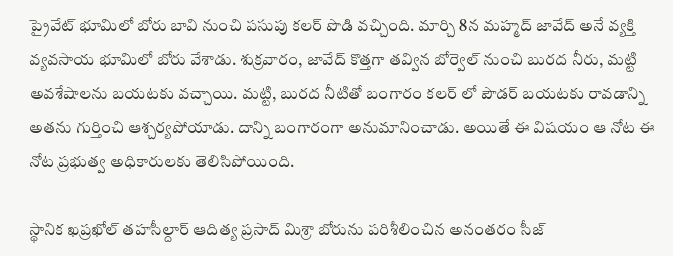ప్రైవేట్ భూమిలో బోరు బావి నుంచి పసుపు కలర్ పొడి వచ్చింది. మార్చి 8న మహ్మద్ జావేద్ అనే వ్యక్తి వ్యవసాయ భూమిలో బోరు వేశాడు. శుక్రవారం, జావేద్ కొత్తగా తవ్విన బోర్వెల్ నుంచి బురద నీరు, మట్టి అవశేషాలను బయటకు వచ్చాయి. మట్టి, బురద నీటితో బంగారం కలర్ లో పౌడర్ బయటకు రావడాన్ని అతను గుర్తించి ఆశ్చర్యపోయాడు. దాన్ని బంగారంగా అనుమానించాడు. అయితే ఈ విషయం ఆ నోట ఈ నోట ప్రభుత్వ అధికారులకు తెలిసిపోయింది.

స్థానిక ఖప్రఖోల్ తహసీల్దార్ ఆదిత్య ప్రసాద్ మిశ్రా బోరును పరిశీలించిన అనంతరం సీజ్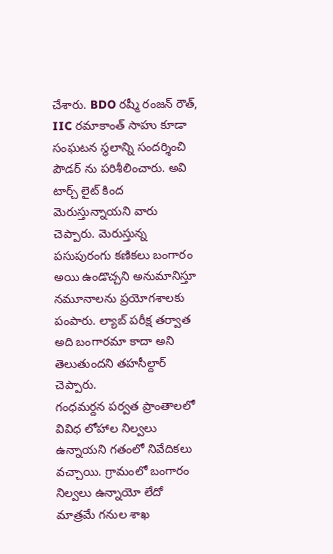చేశారు. BDO రష్మీ రంజన్ రౌత్, IIC రమాకాంత్ సాహు కూడా సంఘటన స్థలాన్ని సందర్శించి పౌడర్ ను పరిశీలించారు. అవి టార్చ్ లైట్ కింద మెరుస్తున్నాయని వారు చెప్పారు. మెరుస్తున్న పసుపురంగు కణికలు బంగారం అయి ఉండొచ్చని అనుమానిస్తూ నమూనాలను ప్రయోగశాలకు పంపారు. ల్యాబ్ పరీక్ష తర్వాత అది బంగారమా కాదా అని తెలుతుందని తహసీల్దార్ చెప్పారు.
గంధమర్దన పర్వత ప్రాంతాలలో వివిధ లోహాల నిల్వలు ఉన్నాయని గతంలో నివేదికలు వచ్చాయి. గ్రామంలో బంగారం నిల్వలు ఉన్నాయో లేదో మాత్రమే గనుల శాఖ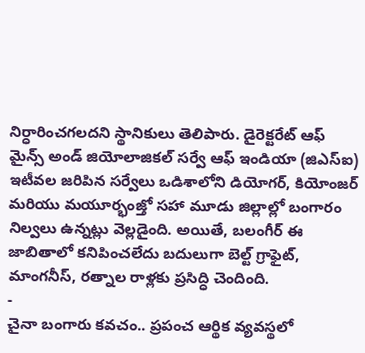నిర్ధారించగలదని స్థానికులు తెలిపారు. డైరెక్టరేట్ ఆఫ్ మైన్స్ అండ్ జియోలాజికల్ సర్వే ఆఫ్ ఇండియా (జిఎస్ఐ) ఇటీవల జరిపిన సర్వేలు ఒడిశాలోని డియోగర్, కియోంజర్ మరియు మయూర్భంజ్తో సహా మూడు జిల్లాల్లో బంగారం నిల్వలు ఉన్నట్లు వెల్లడైంది. అయితే, బలంగీర్ ఈ జాబితాలో కనిపించలేదు బదులుగా బెల్ట్ గ్రాఫైట్, మాంగనీస్, రత్నాల రాళ్లకు ప్రసిద్ధి చెందింది.
-
చైనా బంగారు కవచం.. ప్రపంచ ఆర్థిక వ్యవస్థలో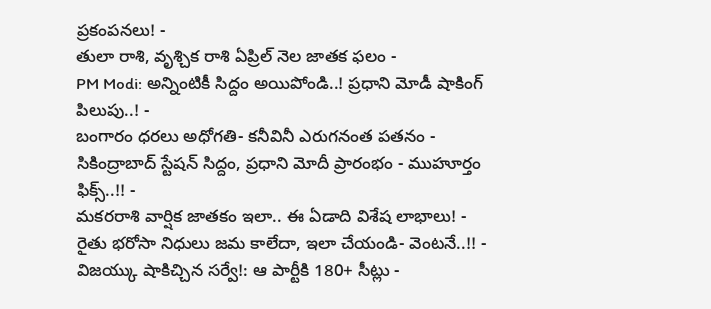ప్రకంపనలు! -
తులా రాశి, వృశ్చిక రాశి ఏప్రిల్ నెల జాతక ఫలం -
PM Modi: అన్నింటికీ సిద్దం అయిపోండి..! ప్రధాని మోడీ షాకింగ్ పిలుపు..! -
బంగారం ధరలు అధోగతి- కనీవినీ ఎరుగనంత పతనం -
సికింద్రాబాద్ స్టేషన్ సిద్దం, ప్రధాని మోదీ ప్రారంభం - ముహూర్తం ఫిక్స్..!! -
మకరరాశి వార్షిక జాతకం ఇలా.. ఈ ఏడాది విశేష లాభాలు! -
రైతు భరోసా నిధులు జమ కాలేదా, ఇలా చేయండి- వెంటనే..!! -
విజయ్కు షాకిచ్చిన సర్వే!: ఆ పార్టీకి 180+ సీట్లు -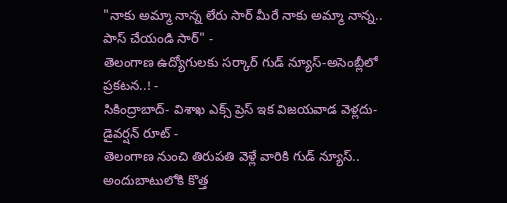"నాకు అమ్మా నాన్న లేరు సార్ మీరే నాకు అమ్మా నాన్న.. పాస్ చేయండి సార్" -
తెలంగాణ ఉద్యోగులకు సర్కార్ గుడ్ న్యూస్-అసెంబ్లీలో ప్రకటన..! -
సికింద్రాబాద్- విశాఖ ఎక్స్ ప్రెస్ ఇక విజయవాడ వెళ్లదు- డైవర్షన్ రూట్ -
తెలంగాణ నుంచి తిరుపతి వెళ్లే వారికి గుడ్ న్యూస్.. అందుబాటులోకి కొత్త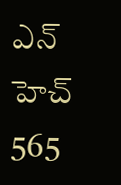ఎన్ హెచ్ 565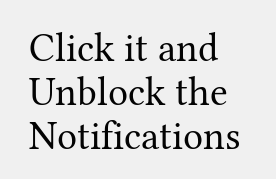Click it and Unblock the Notifications